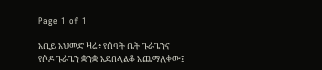Page 1 of 1

አቢይ አህመድ ዛሬ፥ የሰባት ቤት ጉራጌንና የሶዶ ጉራጌን ቋንቋ አደበላልቆ አጨማለቀው፤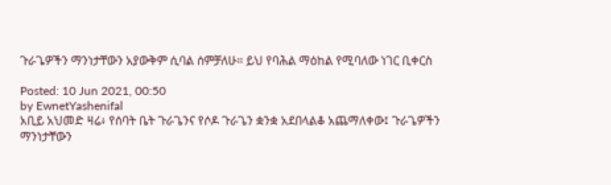ጉራጌዎችን ማንነታቸውን አያውቅም ሲባል ሰምቻለሁ። ይህ የባሕል ማዕከል የሚባለው ነገር ቢቀርስ

Posted: 10 Jun 2021, 00:50
by EwnetYashenifal
አቢይ አህመድ ዛሬ፥ የሰባት ቤት ጉራጌንና የሶዶ ጉራጌን ቋንቋ አደበላልቆ አጨማለቀው፤ ጉራጌዎችን ማንነታቸውን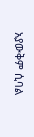አያውቅም ሲባል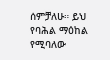ሰምቻለሁ። ይህ የባሕል ማዕከል የሚባለው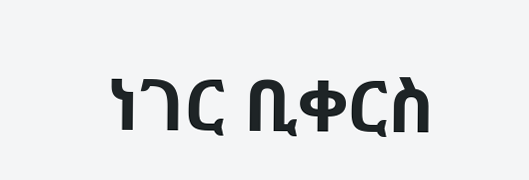ነገር ቢቀርስ